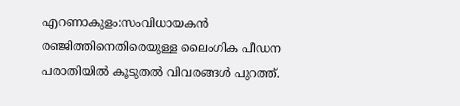എറണാകുളം:സംവിധായകൻ രഞ്ജിത്തിനെതിരെയുള്ള ലൈംഗിക പീഡന പരാതിയിൽ കൂടുതൽ വിവരങ്ങൾ പുറത്ത്.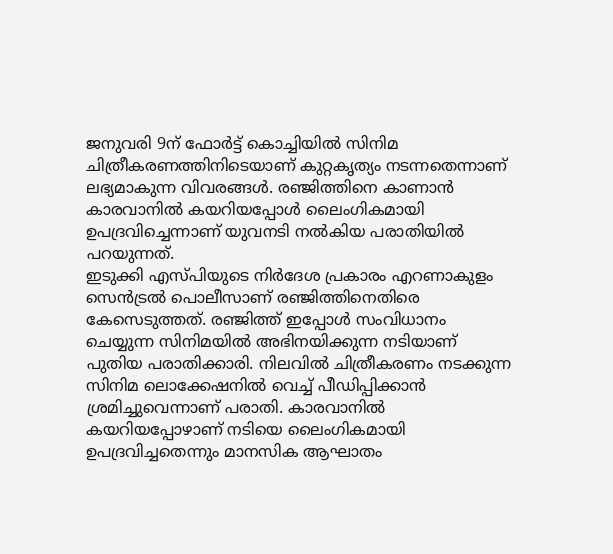ജനുവരി 9ന് ഫോർട്ട് കൊച്ചിയിൽ സിനിമ ചിത്രീകരണത്തിനിടെയാണ് കുറ്റകൃത്യം നടന്നതെന്നാണ് ലഭ്യമാകുന്ന വിവരങ്ങൾ. രഞ്ജിത്തിനെ കാണാൻ കാരവാനിൽ കയറിയപ്പോൾ ലൈംഗികമായി ഉപദ്രവിച്ചെന്നാണ് യുവനടി നൽകിയ പരാതിയിൽ പറയുന്നത്.
ഇടുക്കി എസ്പിയുടെ നിർദേശ പ്രകാരം എറണാകുളം സെൻട്രൽ പൊലീസാണ് രഞ്ജിത്തിനെതിരെ കേസെടുത്തത്. രഞ്ജിത്ത് ഇപ്പോൾ സംവിധാനം ചെയ്യുന്ന സിനിമയിൽ അഭിനയിക്കുന്ന നടിയാണ് പുതിയ പരാതിക്കാരി. നിലവിൽ ചിത്രീകരണം നടക്കുന്ന സിനിമ ലൊക്കേഷനിൽ വെച്ച് പീഡിപ്പിക്കാൻ ശ്രമിച്ചുവെന്നാണ് പരാതി. കാരവാനിൽ കയറിയപ്പോഴാണ് നടിയെ ലൈംഗികമായി ഉപദ്രവിച്ചതെന്നും മാനസിക ആഘാതം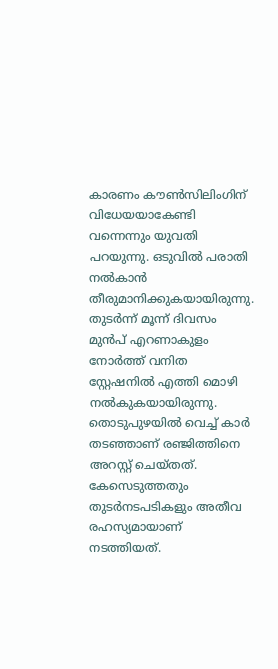കാരണം കൗൺസിലിംഗിന് വിധേയയാകേണ്ടി വന്നെന്നും യുവതി പറയുന്നു. ഒടുവിൽ പരാതി നൽകാൻ തീരുമാനിക്കുകയായിരുന്നു. തുടർന്ന് മൂന്ന് ദിവസം മുൻപ് എറണാകുളം നോർത്ത് വനിത സ്റ്റേഷനിൽ എത്തി മൊഴി നൽകുകയായിരുന്നു.
തൊടുപുഴയിൽ വെച്ച് കാർ തടഞ്ഞാണ് രഞ്ജിത്തിനെ അറസ്റ്റ് ചെയ്തത്. കേസെടുത്തതും തുടർനടപടികളും അതീവ രഹസ്യമായാണ് നടത്തിയത്.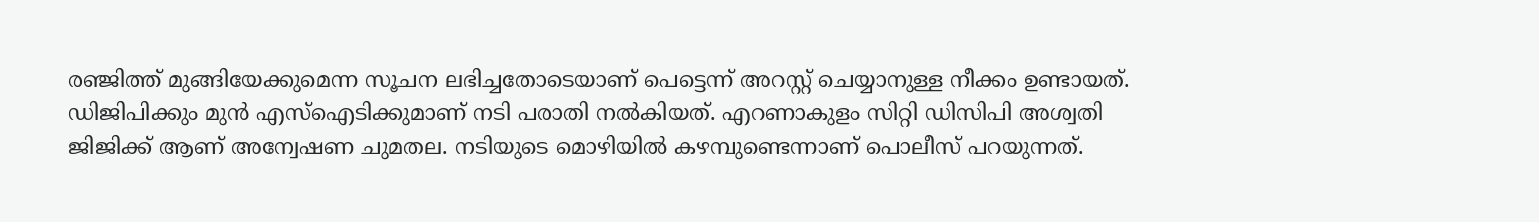രഞ്ജിത്ത് മുങ്ങിയേക്കുമെന്ന സൂചന ലഭിച്ചതോടെയാണ് പെട്ടെന്ന് അറസ്റ്റ് ചെയ്യാനുള്ള നീക്കം ഉണ്ടായത്. ഡിജിപിക്കും മുൻ എസ്ഐടിക്കുമാണ് നടി പരാതി നൽകിയത്. എറണാകുളം സിറ്റി ഡിസിപി അശ്വതി ജിജിക്ക് ആണ് അന്വേഷണ ചുമതല. നടിയുടെ മൊഴിയിൽ കഴമ്പുണ്ടെന്നാണ് പൊലീസ് പറയുന്നത്.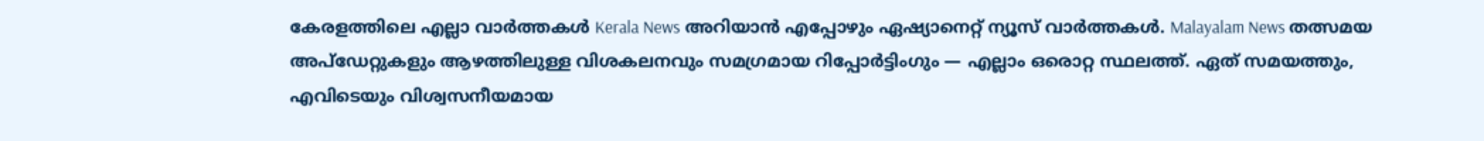കേരളത്തിലെ എല്ലാ വാർത്തകൾ Kerala News അറിയാൻ എപ്പോഴും ഏഷ്യാനെറ്റ് ന്യൂസ് വാർത്തകൾ. Malayalam News തത്സമയ അപ്ഡേറ്റുകളും ആഴത്തിലുള്ള വിശകലനവും സമഗ്രമായ റിപ്പോർട്ടിംഗും — എല്ലാം ഒരൊറ്റ സ്ഥലത്ത്. ഏത് സമയത്തും, എവിടെയും വിശ്വസനീയമായ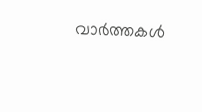വാർത്തകൾ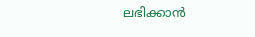ലഭിക്കാൻ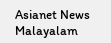Asianet News Malayalam